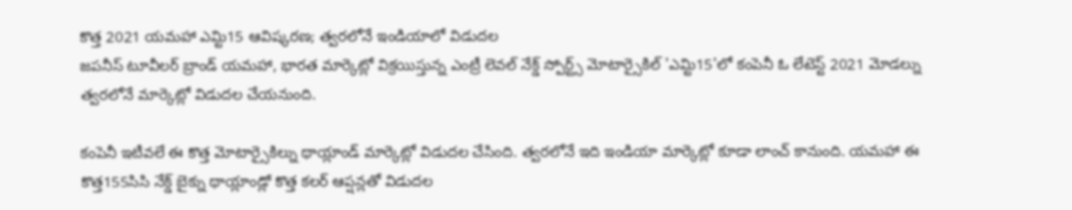కొత్త 2021 యమహా ఎమ్టి15 ఆవిష్కరణ; త్వరలోనే ఇండియాలో విడుదల
జపనీస్ టూవీలర్ బ్రాండ్ యమహా, భారత మార్కెట్లో విక్రయిస్తున్న ఎంట్రీ లెవల్ నేక్డ్ స్పోర్ట్స్ మోటార్సైకిల్ 'ఎమ్టి15'లో కంపెనీ ఓ లేటెస్ట్ 2021 మోడల్ను త్వరలోనే మార్కెట్లో విడుదల చేయనుంది.

కంపెనీ ఇటీవలే ఈ కొత్త మోటార్సైకిల్ను థాయ్లాండ్ మార్కెట్లో విడుదల చేసింది. త్వరలోనే ఇది ఇండియా మార్కెట్లో కూడా లాంచ్ కానుంది. యమహా ఈ కొత్త155సిసి నేక్డ్ బైక్ను థాయ్లాండ్లో కొత్త కలర్ ఆప్షన్లతో విడుదల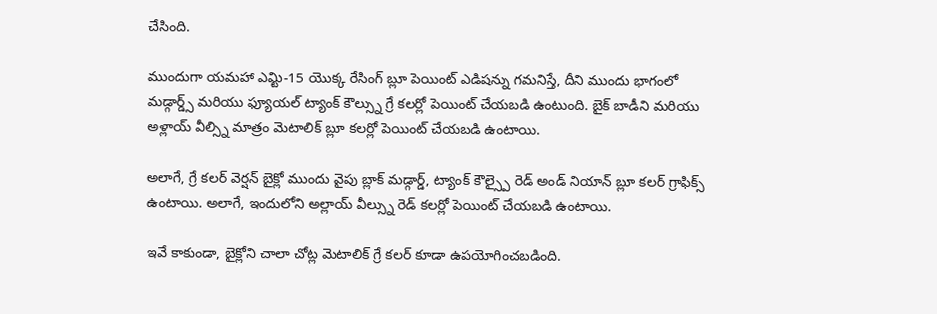చేసింది.

ముందుగా యమహా ఎమ్టి-15 యొక్క రేసింగ్ బ్లూ పెయింట్ ఎడిషన్ను గమనిస్తే, దీని ముందు భాగంలో మడ్గార్డ్స్ మరియు ఫ్యూయల్ ట్యాంక్ కౌల్స్ను గ్రే కలర్లో పెయింట్ చేయబడి ఉంటుంది. బైక్ బాడీని మరియు అళ్లాయ్ వీల్స్ని మాత్రం మెటాలిక్ బ్లూ కలర్లో పెయింట్ చేయబడి ఉంటాయి.

అలాగే, గ్రే కలర్ వెర్షన్ బైక్లో ముందు వైపు బ్లాక్ మడ్గార్డ్, ట్యాంక్ కౌల్స్పై రెడ్ అండ్ నియాన్ బ్లూ కలర్ గ్రాఫిక్స్ ఉంటాయి. అలాగే, ఇందులోని అల్లాయ్ వీల్స్ను రెడ్ కలర్లో పెయింట్ చేయబడి ఉంటాయి.

ఇవే కాకుండా, బైక్లోని చాలా చోట్ల మెటాలిక్ గ్రే కలర్ కూడా ఉపయోగించబడింది.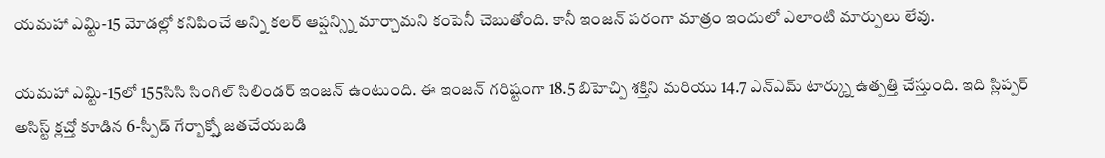యమహా ఎమ్టి-15 మోడల్లో కనిపించే అన్ని కలర్ ఆప్షన్స్ని మార్చామని కంపెనీ చెబుతోంది. కానీ ఇంజన్ పరంగా మాత్రం ఇందులో ఎలాంటి మార్పులు లేవు.

యమహా ఎమ్టి-15లో 155సిసి సింగిల్ సిలిండర్ ఇంజన్ ఉంటుంది. ఈ ఇంజన్ గరిష్టంగా 18.5 బిహెచ్పి శక్తిని మరియు 14.7 ఎన్ఎమ్ టార్క్ను ఉత్పత్తి చేస్తుంది. ఇది స్లిప్పర్ అసిస్ట్ క్లచ్తో కూడిన 6-స్పీడ్ గేర్బాక్స్తో జతచేయబడి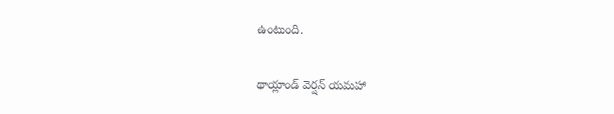ఉంటుంది.

థాయ్లాండ్ వెర్షన్ యమహా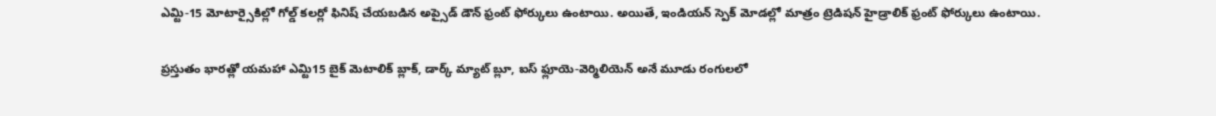ఎమ్టి-15 మోటార్సైకిల్లో గోల్డ్ కలర్లో ఫినిష్ చేయబడిన అప్సైడ్ డౌన్ ఫ్రంట్ ఫోర్కులు ఉంటాయి. అయితే, ఇండియన్ స్పెక్ మోడల్లో మాత్రం ట్రెడిషన్ హైడ్రాలిక్ ఫ్రంట్ ఫోర్కులు ఉంటాయి.

ప్రస్తుతం భారత్లో యమహా ఎమ్టి15 బైక్ మెటాలిక్ బ్లాక్, డార్క్ మ్యాట్ బ్లూ, ఐస్ ఫ్లూయె-వెర్మిలియెన్ అనే మూడు రంగులలో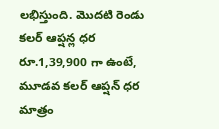లభిస్తుంది. మొదటి రెండు కలర్ ఆప్షన్ల ధర రూ.1,39,900 గా ఉంటే, మూడవ కలర్ ఆప్షన్ ధర మాత్రం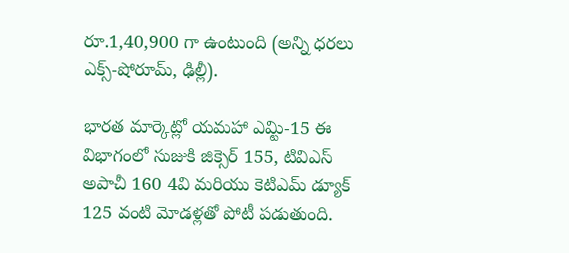రూ.1,40,900 గా ఉంటుంది (అన్ని ధరలు ఎక్స్-షోరూమ్, ఢిల్లీ).

భారత మార్కెట్లో యమహా ఎమ్టి-15 ఈ విభాగంలో సుజుకి జిక్సెర్ 155, టివిఎస్ అపాచీ 160 4వి మరియు కెటిఎమ్ డ్యూక్ 125 వంటి మోడళ్లతో పోటీ పడుతుంది.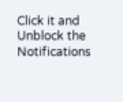Click it and Unblock the Notifications